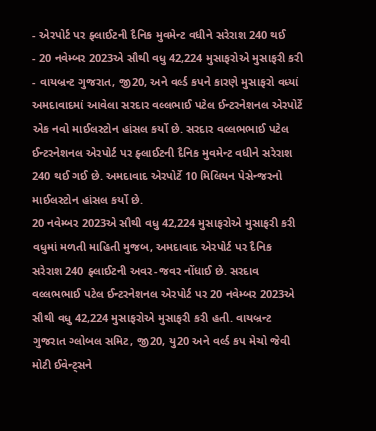- એરપોર્ટ પર ફ્લાઈટની દૈનિક મુવમેન્ટ વધીને સરેરાશ 240 થઈ
- 20 નવેમ્બર 2023એ સૌથી વધુ 42,224 મુસાફરોએ મુસાફરી કરી
- વાયબ્રન્ટ ગુજરાત, જી20, અને વર્લ્ડ કપને કારણે મુસાફરો વધ્યાં
અમદાવાદમાં આવેલા સરદાર વલ્લભાઈ પટેલ ઈન્ટરનેશનલ એરપોર્ટે એક નવો માઈલસ્ટોન હાંસલ કર્યો છે. સરદાર વલ્લભભાઈ પટેલ ઈન્ટરનેશનલ એરપોર્ટ પર ફ્લાઈટની દૈનિક મુવમેન્ટ વધીને સરેરાશ 240 થઈ ગઈ છે. અમદાવાદ એરપોર્ટે 10 મિલિયન પેસેન્જરનો માઈલસ્ટોન હાંસલ કર્યો છે.
20 નવેમ્બર 2023એ સૌથી વધુ 42,224 મુસાફરોએ મુસાફરી કરી
વધુમાં મળતી માહિતી મુજબ, અમદાવાદ એરપોર્ટ પર દૈનિક સરેરાશ 240 ફ્લાઈટની અવર-જવર નોંધાઈ છે. સરદાવ વલ્લભભાઈ પટેલ ઈન્ટરનેશનલ એરપોર્ટ પર 20 નવેમ્બર 2023એ સૌથી વધુ 42,224 મુસાફરોએ મુસાફરી કરી હતી. વાયબ્રન્ટ ગુજરાત ગ્લોબલ સમિટ, જી20, યુ20 અને વર્લ્ડ કપ મેચો જેવી મોટી ઈવેન્ટ્સને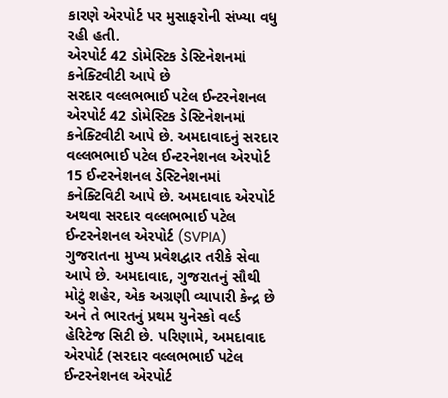કારણે એરપોર્ટ પર મુસાફરોની સંખ્યા વધુ રહી હતી.
એરપોર્ટ 42 ડોમેસ્ટિક ડેસ્ટિનેશનમાં કનેક્ટિવીટી આપે છે
સરદાર વલ્લભભાઈ પટેલ ઈન્ટરનેશનલ એરપોર્ટ 42 ડોમેસ્ટિક ડેસ્ટિનેશનમાં કનેક્ટિવીટી આપે છે. અમદાવાદનું સરદાર વલ્લભભાઈ પટેલ ઈન્ટરનેશનલ એરપોર્ટ 15 ઈન્ટરનેશનલ ડેસ્ટિનેશનમાં કનેક્ટિવિટી આપે છે. અમદાવાદ એરપોર્ટ અથવા સરદાર વલ્લભભાઈ પટેલ ઈન્ટરનેશનલ એરપોર્ટ (SVPIA) ગુજરાતના મુખ્ય પ્રવેશદ્વાર તરીકે સેવા આપે છે. અમદાવાદ, ગુજરાતનું સૌથી મોટું શહેર, એક અગ્રણી વ્યાપારી કેન્દ્ર છે અને તે ભારતનું પ્રથમ યુનેસ્કો વર્લ્ડ હેરિટેજ સિટી છે. પરિણામે, અમદાવાદ એરપોર્ટ (સરદાર વલ્લભભાઈ પટેલ ઈન્ટરનેશનલ એરપોર્ટ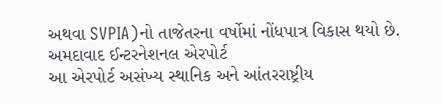અથવા SVPIA)નો તાજેતરના વર્ષોમાં નોંધપાત્ર વિકાસ થયો છે.
અમદાવાદ ઈન્ટરનેશનલ એરપોર્ટ
આ એરપોર્ટ અસંખ્ય સ્થાનિક અને આંતરરાષ્ટ્રીય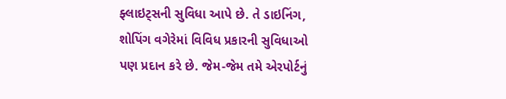ફ્લાઇટ્સની સુવિધા આપે છે. તે ડાઇનિંગ, શોપિંગ વગેરેમાં વિવિધ પ્રકારની સુવિધાઓ પણ પ્રદાન કરે છે. જેમ-જેમ તમે એરપોર્ટનું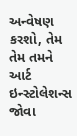અન્વેષણ કરશો, તેમ તેમ તમને આર્ટ ઇન્સ્ટોલેશન્સ જોવા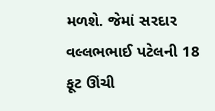મળશે. જેમાં સરદાર વલ્લભભાઈ પટેલની 18 ફૂટ ઊંચી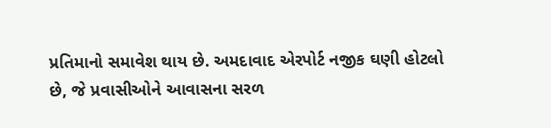પ્રતિમાનો સમાવેશ થાય છે. અમદાવાદ એરપોર્ટ નજીક ઘણી હોટલો છે, જે પ્રવાસીઓને આવાસના સરળ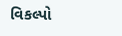વિકલ્પો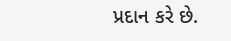પ્રદાન કરે છે.